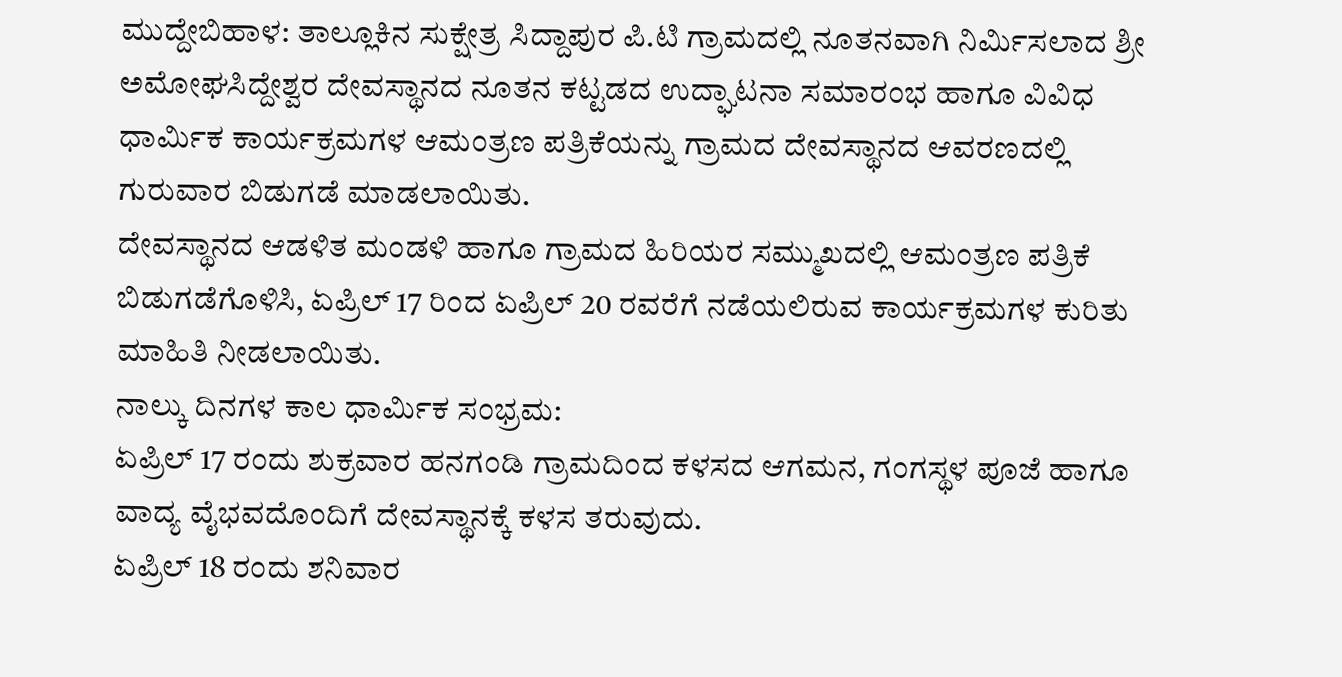ಮುದ್ದೇಬಿಹಾಳ: ತಾಲ್ಲೂಕಿನ ಸುಕ್ಷೇತ್ರ ಸಿದ್ದಾಪುರ ಪಿ.ಟಿ ಗ್ರಾಮದಲ್ಲಿ ನೂತನವಾಗಿ ನಿರ್ಮಿಸಲಾದ ಶ್ರೀ ಅಮೋಘಸಿದ್ದೇಶ್ವರ ದೇವಸ್ಥಾನದ ನೂತನ ಕಟ್ಟಡದ ಉದ್ಘಾಟನಾ ಸಮಾರಂಭ ಹಾಗೂ ವಿವಿಧ ಧಾರ್ಮಿಕ ಕಾರ್ಯಕ್ರಮಗಳ ಆಮಂತ್ರಣ ಪತ್ರಿಕೆಯನ್ನು ಗ್ರಾಮದ ದೇವಸ್ಥಾನದ ಆವರಣದಲ್ಲಿ ಗುರುವಾರ ಬಿಡುಗಡೆ ಮಾಡಲಾಯಿತು.
ದೇವಸ್ಥಾನದ ಆಡಳಿತ ಮಂಡಳಿ ಹಾಗೂ ಗ್ರಾಮದ ಹಿರಿಯರ ಸಮ್ಮುಖದಲ್ಲಿ ಆಮಂತ್ರಣ ಪತ್ರಿಕೆ ಬಿಡುಗಡೆಗೊಳಿಸಿ, ಏಪ್ರಿಲ್ 17 ರಿಂದ ಏಪ್ರಿಲ್ 20 ರವರೆಗೆ ನಡೆಯಲಿರುವ ಕಾರ್ಯಕ್ರಮಗಳ ಕುರಿತು ಮಾಹಿತಿ ನೀಡಲಾಯಿತು.
ನಾಲ್ಕು ದಿನಗಳ ಕಾಲ ಧಾರ್ಮಿಕ ಸಂಭ್ರಮ:
ಏಪ್ರಿಲ್ 17 ರಂದು ಶುಕ್ರವಾರ ಹನಗಂಡಿ ಗ್ರಾಮದಿಂದ ಕಳಸದ ಆಗಮನ, ಗಂಗಸ್ಥಳ ಪೂಜೆ ಹಾಗೂ ವಾದ್ಯ ವೈಭವದೊಂದಿಗೆ ದೇವಸ್ಥಾನಕ್ಕೆ ಕಳಸ ತರುವುದು.
ಏಪ್ರಿಲ್ 18 ರಂದು ಶನಿವಾರ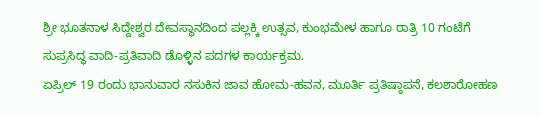ಶ್ರೀ ಭೂತನಾಳ ಸಿದ್ದೇಶ್ವರ ದೇವಸ್ಥಾನದಿಂದ ಪಲ್ಲಕ್ಕಿ ಉತ್ಸವ, ಕುಂಭಮೇಳ ಹಾಗೂ ರಾತ್ರಿ 10 ಗಂಟೆಗೆ ಸುಪ್ರಸಿದ್ಧ ವಾದಿ-ಪ್ರತಿವಾದಿ ಡೊಳ್ಳಿನ ಪದಗಳ ಕಾರ್ಯಕ್ರಮ.
ಏಪ್ರಿಲ್ 19 ರಂದು ಭಾನುವಾರ ನಸುಕಿನ ಜಾವ ಹೋಮ-ಹವನ, ಮೂರ್ತಿ ಪ್ರತಿಷ್ಠಾಪನೆ, ಕಲಶಾರೋಹಣ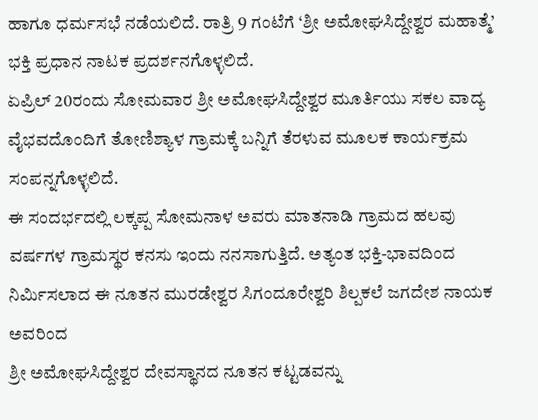ಹಾಗೂ ಧರ್ಮಸಭೆ ನಡೆಯಲಿದೆ. ರಾತ್ರಿ 9 ಗಂಟೆಗೆ ‘ಶ್ರೀ ಅಮೋಘಸಿದ್ದೇಶ್ವರ ಮಹಾತ್ಮೆ’ ಭಕ್ತಿ ಪ್ರಧಾನ ನಾಟಕ ಪ್ರದರ್ಶನಗೊಳ್ಳಲಿದೆ.
ಏಪ್ರಿಲ್ 20ರಂದು ಸೋಮವಾರ ಶ್ರೀ ಅಮೋಘಸಿದ್ದೇಶ್ವರ ಮೂರ್ತಿಯು ಸಕಲ ವಾದ್ಯ ವೈಭವದೊಂದಿಗೆ ತೋಣಿಶ್ಯಾಳ ಗ್ರಾಮಕ್ಕೆ ಬನ್ನಿಗೆ ತೆರಳುವ ಮೂಲಕ ಕಾರ್ಯಕ್ರಮ ಸಂಪನ್ನಗೊಳ್ಳಲಿದೆ.
ಈ ಸಂದರ್ಭದಲ್ಲಿ ಲಕ್ಕಪ್ಪ ಸೋಮನಾಳ ಅವರು ಮಾತನಾಡಿ ಗ್ರಾಮದ ಹಲವು ವರ್ಷಗಳ ಗ್ರಾಮಸ್ಥರ ಕನಸು ಇಂದು ನನಸಾಗುತ್ತಿದೆ. ಅತ್ಯಂತ ಭಕ್ತಿ-ಭಾವದಿಂದ ನಿರ್ಮಿಸಲಾದ ಈ ನೂತನ ಮುರಡೇಶ್ವರ ಸಿಗಂದೂರೇಶ್ವರಿ ಶಿಲ್ಪಕಲೆ ಜಗದೇಶ ನಾಯಕ ಅವರಿಂದ
ಶ್ರೀ ಅಮೋಘಸಿದ್ದೇಶ್ವರ ದೇವಸ್ಥಾನದ ನೂತನ ಕಟ್ಟಡವನ್ನು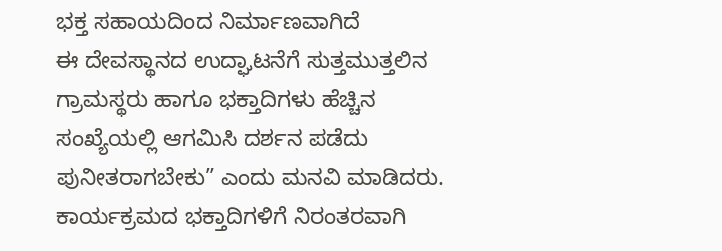ಭಕ್ತ ಸಹಾಯದಿಂದ ನಿರ್ಮಾಣವಾಗಿದೆ
ಈ ದೇವಸ್ಥಾನದ ಉದ್ಘಾಟನೆಗೆ ಸುತ್ತಮುತ್ತಲಿನ ಗ್ರಾಮಸ್ಥರು ಹಾಗೂ ಭಕ್ತಾದಿಗಳು ಹೆಚ್ಚಿನ ಸಂಖ್ಯೆಯಲ್ಲಿ ಆಗಮಿಸಿ ದರ್ಶನ ಪಡೆದು ಪುನೀತರಾಗಬೇಕು” ಎಂದು ಮನವಿ ಮಾಡಿದರು.
ಕಾರ್ಯಕ್ರಮದ ಭಕ್ತಾದಿಗಳಿಗೆ ನಿರಂತರವಾಗಿ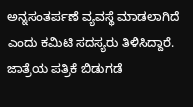ಅನ್ನಸಂತರ್ಪಣೆ ವ್ಯವಸ್ಥೆ ಮಾಡಲಾಗಿದೆ ಎಂದು ಕಮಿಟಿ ಸದಸ್ಯರು ತಿಳಿಸಿದ್ದಾರೆ.
ಜಾತ್ರೆಯ ಪತ್ರಿಕೆ ಬಿಡುಗಡೆ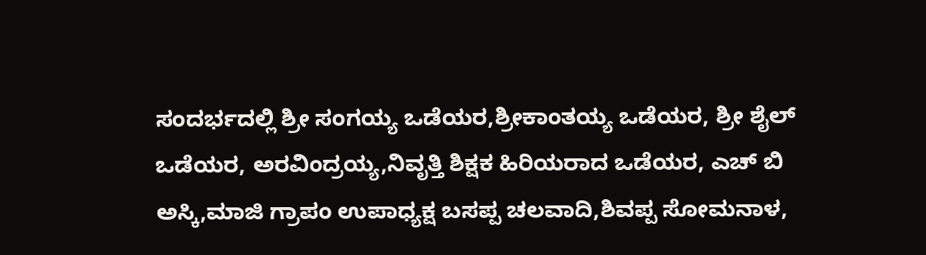ಸಂದರ್ಭದಲ್ಲಿ ಶ್ರೀ ಸಂಗಯ್ಯ ಒಡೆಯರ,ಶ್ರೀಕಾಂತಯ್ಯ ಒಡೆಯರ, ಶ್ರೀ ಶೈಲ್ ಒಡೆಯರ, ಅರವಿಂದ್ರಯ್ಯ,ನಿವೃತ್ತಿ ಶಿಕ್ಷಕ ಹಿರಿಯರಾದ ಒಡೆಯರ, ಎಚ್ ಬಿ ಅಸ್ಕಿ,ಮಾಜಿ ಗ್ರಾಪಂ ಉಪಾಧ್ಯಕ್ಷ ಬಸಪ್ಪ ಚಲವಾದಿ,ಶಿವಪ್ಪ ಸೋಮನಾಳ,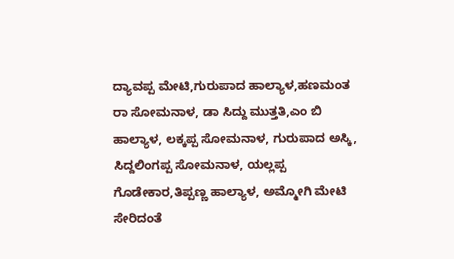ದ್ಯಾವಪ್ಪ ಮೇಟಿ,ಗುರುಪಾದ ಹಾಲ್ಯಾಳ,ಹಣಮಂತ ರಾ ಸೋಮನಾಳ, ಡಾ ಸಿದ್ದು ಮುತ್ತತಿ,ಎಂ ಬಿ ಹಾಲ್ಯಾಳ, ಲಕ್ಕಪ್ಪ ಸೋಮನಾಳ, ಗುರುಪಾದ ಅಸ್ಕಿ, ಸಿದ್ದಲಿಂಗಪ್ಪ ಸೋಮನಾಳ, ಯಲ್ಲಪ್ಪ ಗೊಡೇಕಾರ,ತಿಪ್ಪಣ್ಣ ಹಾಲ್ಯಾಳ, ಅಮ್ಮೋಗಿ ಮೇಟಿ ಸೇರಿದಂತೆ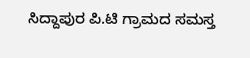ಸಿದ್ದಾಪುರ ಪಿ.ಟಿ ಗ್ರಾಮದ ಸಮಸ್ತ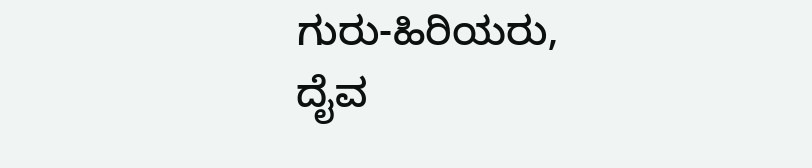ಗುರು-ಹಿರಿಯರು, ದೈವ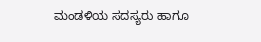ಮಂಡಳಿಯ ಸದಸ್ಯರು ಹಾಗೂ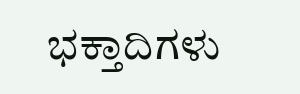ಭಕ್ತಾದಿಗಳು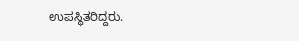ಉಪಸ್ಥಿತರಿದ್ದರು.